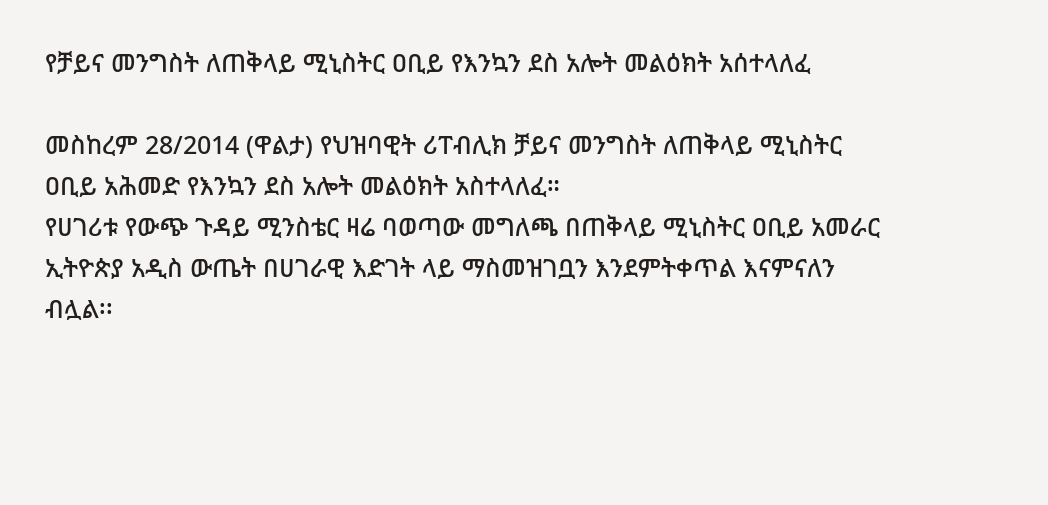የቻይና መንግስት ለጠቅላይ ሚኒስትር ዐቢይ የእንኳን ደስ አሎት መልዕክት አሰተላለፈ

መስከረም 28/2014 (ዋልታ) የህዝባዊት ሪፐብሊክ ቻይና መንግስት ለጠቅላይ ሚኒስትር ዐቢይ አሕመድ የእንኳን ደስ አሎት መልዕክት አስተላለፈ።
የሀገሪቱ የውጭ ጉዳይ ሚንስቴር ዛሬ ባወጣው መግለጫ በጠቅላይ ሚኒስትር ዐቢይ አመራር ኢትዮጵያ አዲስ ውጤት በሀገራዊ እድገት ላይ ማስመዝገቧን እንደምትቀጥል እናምናለን ብሏል፡፡